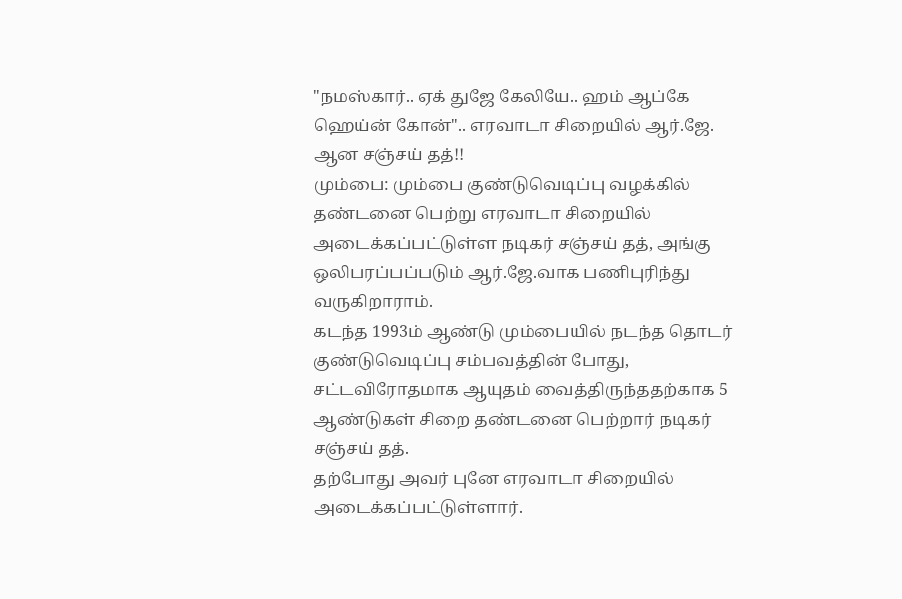"நமஸ்கார்.. ஏக் துஜே கேலியே.. ஹம் ஆப்கே ஹெய்ன் கோன்".. எரவாடா சிறையில் ஆர்.ஜே. ஆன சஞ்சய் தத்!!
மும்பை: மும்பை குண்டுவெடிப்பு வழக்கில் தண்டனை பெற்று எரவாடா சிறையில் அடைக்கப்பட்டுள்ள நடிகர் சஞ்சய் தத், அங்கு ஒலிபரப்பப்படும் ஆர்.ஜே.வாக பணிபுரிந்து வருகிறாராம்.
கடந்த 1993ம் ஆண்டு மும்பையில் நடந்த தொடர் குண்டுவெடிப்பு சம்பவத்தின் போது, சட்டவிரோதமாக ஆயுதம் வைத்திருந்ததற்காக 5 ஆண்டுகள் சிறை தண்டனை பெற்றார் நடிகர் சஞ்சய் தத்.
தற்போது அவர் புனே எரவாடா சிறையில் அடைக்கப்பட்டுள்ளார்.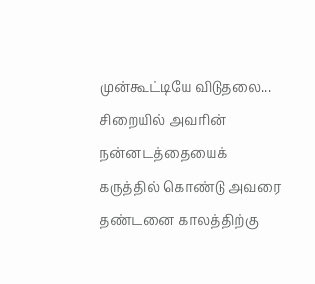முன்கூட்டியே விடுதலை...
சிறையில் அவரின் நன்னடத்தையைக் கருத்தில் கொண்டு அவரை தண்டனை காலத்திற்கு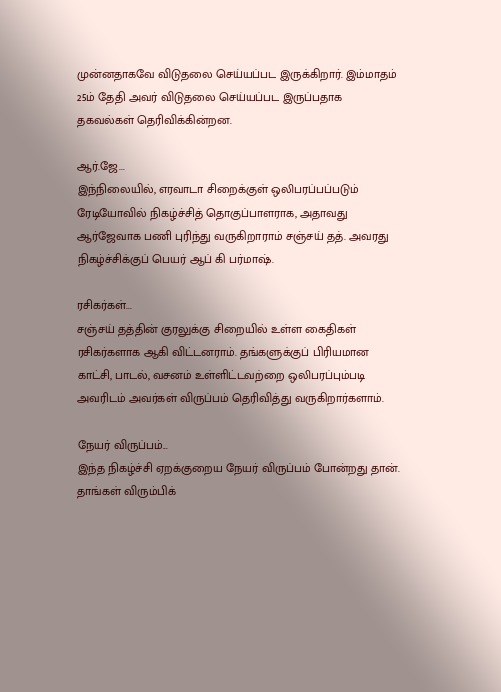முன்னதாகவே விடுதலை செய்யப்பட இருக்கிறார். இம்மாதம் 25ம் தேதி அவர் விடுதலை செய்யப்பட இருப்பதாக தகவல்கள் தெரிவிக்கின்றன.

ஆர்.ஜே...
இந்நிலையில், எரவாடா சிறைக்குள் ஒலிபரப்பப்படும் ரேடியோவில் நிகழ்ச்சித் தொகுப்பாளராக, அதாவது ஆர்ஜேவாக பணி புரிந்து வருகிறாராம் சஞ்சய் தத். அவரது நிகழ்ச்சிக்குப் பெயர் ஆப் கி பர்மாஷ்.

ரசிகர்கள்...
சஞ்சய் தத்தின் குரலுக்கு சிறையில் உள்ள கைதிகள் ரசிகர்களாக ஆகி விட்டனராம். தங்களுக்குப் பிரியமான காட்சி, பாடல், வசனம் உள்ளிட்டவற்றை ஒலிபரப்பும்படி அவரிடம் அவர்கள் விருப்பம் தெரிவித்து வருகிறார்களாம்.

நேயர் விருப்பம்...
இந்த நிகழ்ச்சி ஏறக்குறைய நேயர் விருப்பம் போன்றது தான். தாங்கள் விரும்பிக்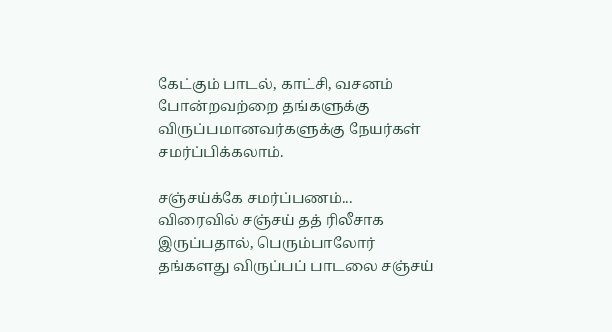கேட்கும் பாடல், காட்சி, வசனம் போன்றவற்றை தங்களுக்கு விருப்பமானவர்களுக்கு நேயர்கள் சமர்ப்பிக்கலாம்.

சஞ்சய்க்கே சமர்ப்பணம்...
விரைவில் சஞ்சய் தத் ரிலீசாக இருப்பதால், பெரும்பாலோர் தங்களது விருப்பப் பாடலை சஞ்சய்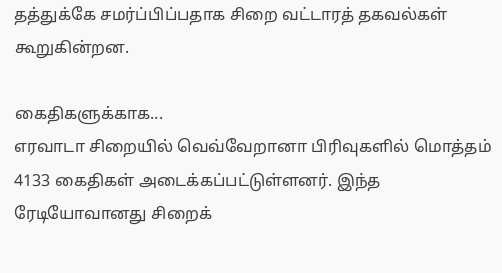தத்துக்கே சமர்ப்பிப்பதாக சிறை வட்டாரத் தகவல்கள் கூறுகின்றன.

கைதிகளுக்காக...
எரவாடா சிறையில் வெவ்வேறானா பிரிவுகளில் மொத்தம் 4133 கைதிகள் அடைக்கப்பட்டுள்ளனர். இந்த ரேடியோவானது சிறைக்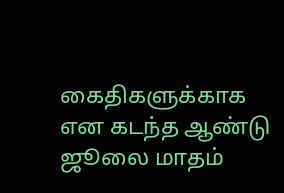கைதிகளுக்காக என கடந்த ஆண்டு ஜூலை மாதம்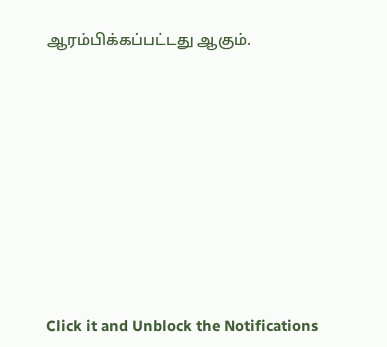ஆரம்பிக்கப்பட்டது ஆகும்.












Click it and Unblock the Notifications